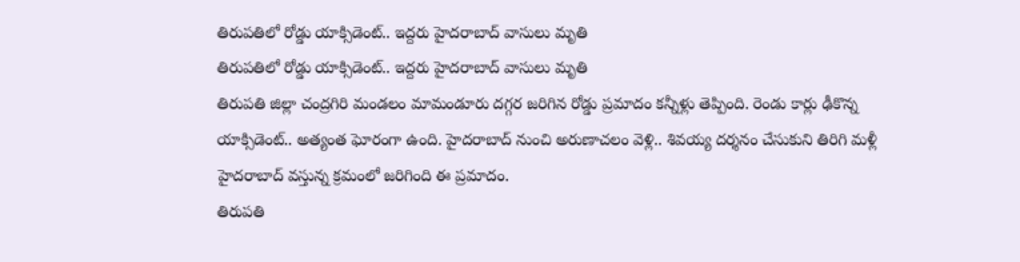తిరుపతిలో రోడ్డు యాక్సిడెంట్.. ఇద్దరు హైదరాబాద్ వాసులు మృతి
తిరుపతిలో రోడ్డు యాక్సిడెంట్.. ఇద్దరు హైదరాబాద్ వాసులు మృతి
తిరుపతి జిల్లా చంద్రగిరి మండలం మామండూరు దగ్గర జరిగిన రోడ్డు ప్రమాదం కన్నీళ్లు తెప్పింది. రెండు కార్లు ఢీకొన్న యాక్సిడెంట్.. అత్యంత ఘోరంగా ఉంది. హైదరాబాద్ నుంచి అరుణాచలం వెళ్లి.. శివయ్య దర్శనం చేసుకుని తిరిగి మళ్లీ హైదరాబాద్ వస్తున్న క్రమంలో జరిగింది ఈ ప్రమాదం.
తిరుపతి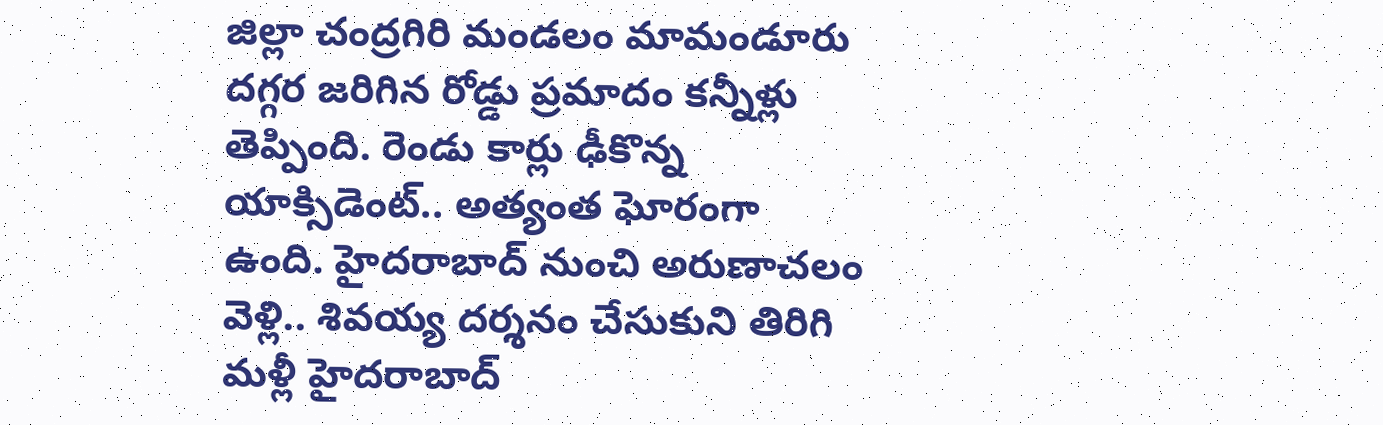జిల్లా చంద్రగిరి మండలం మామండూరు దగ్గర జరిగిన రోడ్డు ప్రమాదం కన్నీళ్లు తెప్పింది. రెండు కార్లు ఢీకొన్న యాక్సిడెంట్.. అత్యంత ఘోరంగా ఉంది. హైదరాబాద్ నుంచి అరుణాచలం వెళ్లి.. శివయ్య దర్శనం చేసుకుని తిరిగి మళ్లీ హైదరాబాద్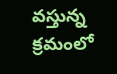వస్తున్న క్రమంలో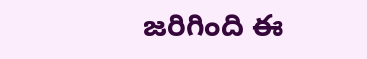జరిగింది ఈ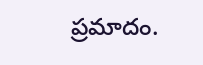ప్రమాదం.